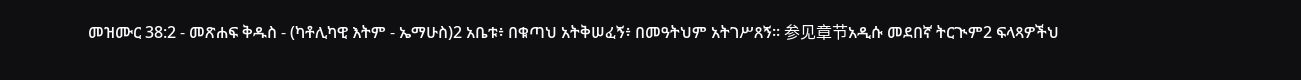መዝሙር 38:2 - መጽሐፍ ቅዱስ - (ካቶሊካዊ እትም - ኤማሁስ)2 አቤቱ፥ በቁጣህ አትቅሠፈኝ፥ በመዓትህም አትገሥጸኝ። 参见章节አዲሱ መደበኛ ትርጒም2 ፍላጻዎችህ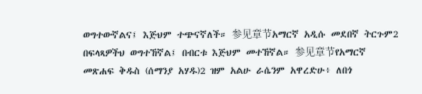ወግተውኛልና፤ እጅህም ተጭናኛለች። 参见章节አማርኛ አዲሱ መደበኛ ትርጉም2 በፍላጻዎችህ ወግተኸኛል፤ በብርቱ እጅህም መተኸኛል። 参见章节የአማርኛ መጽሐፍ ቅዱስ (ሰማንያ አሃዱ)2 ዝም አልሁ ራሴንም አዋረድሁ፥ ለበጎ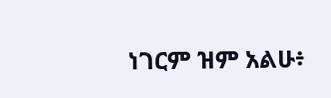ነገርም ዝም አልሁ፥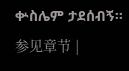ቍስሌም ታደሰብኝ። 参见章节 |